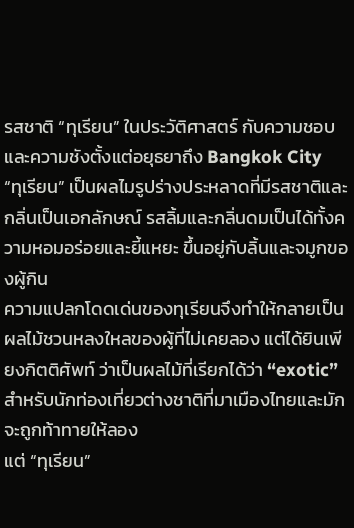รสชาติ “ทุเรียน” ในประวัติศาสตร์ กับความชอบและความชังตั้งแต่อยุธยาถึง Bangkok City
“ทุเรียน” เป็นผลไมรูปร่างประหลาดที่มีรสชาติและกลิ่นเป็นเอกลักษณ์ รสลิ้มและกลิ่นดมเป็นได้ทั้งความหอมอร่อยและยี้แหยะ ขึ้นอยู่กับลิ้นและจมูกของผู้กิน
ความแปลกโดดเด่นของทุเรียนจึงทำให้กลายเป็นผลไม้ชวนหลงใหลของผู้ที่ไม่เคยลอง แต่ได้ยินเพียงกิตติศัพท์ ว่าเป็นผลไม้ที่เรียกได้ว่า “exotic” สำหรับนักท่องเที่ยวต่างชาติที่มาเมืองไทยและมักจะถูกท้าทายให้ลอง
แต่ “ทุเรียน”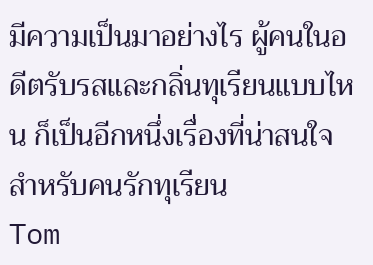มีความเป็นมาอย่างไร ผู้คนในอดีตรับรสและกลิ่นทุเรียนแบบไหน ก็เป็นอีกหนึ่งเรื่องที่น่าสนใจสำหรับคนรักทุเรียน
Tom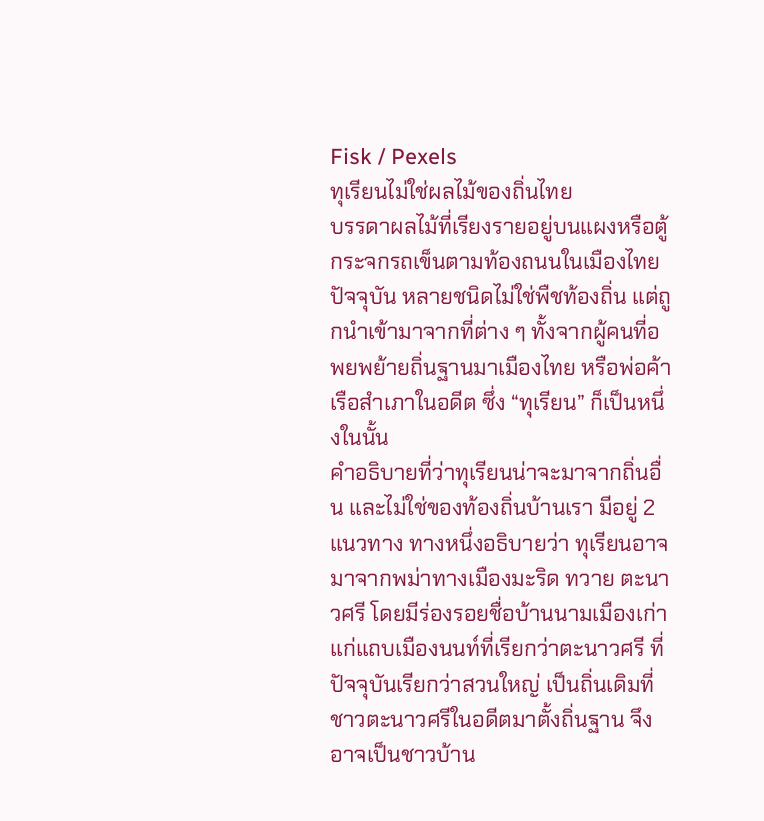Fisk / Pexels
ทุเรียนไม่ใช่ผลไม้ของถิ่นไทย
บรรดาผลไม้ที่เรียงรายอยู่บนแผงหรือตู้กระจกรถเข็นตามท้องถนนในเมืองไทยปัจจุบัน หลายชนิดไม่ใช่พืชท้องถิ่น แต่ถูกนำเข้ามาจากที่ต่าง ๆ ทั้งจากผู้คนที่อพยพย้ายถิ่นฐานมาเมืองไทย หรือพ่อค้าเรือสำเภาในอดีต ซึ่ง “ทุเรียน” ก็เป็นหนึ่งในนั้น
คำอธิบายที่ว่าทุเรียนน่าจะมาจากถิ่นอื่น และไม่ใช่ของท้องถิ่นบ้านเรา มีอยู่ 2 แนวทาง ทางหนึ่งอธิบายว่า ทุเรียนอาจมาจากพม่าทางเมืองมะริด ทวาย ตะนาวศรี โดยมีร่องรอยชื่อบ้านนามเมืองเก่าแก่แถบเมืองนนท์ที่เรียกว่าตะนาวศรี ที่ปัจจุบันเรียกว่าสวนใหญ่ เป็นถิ่นเดิมที่ชาวตะนาวศรีในอดีตมาตั้งถิ่นฐาน จึงอาจเป็นชาวบ้าน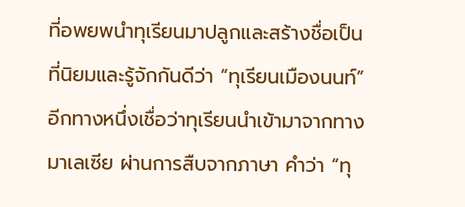ที่อพยพนำทุเรียนมาปลูกและสร้างชื่อเป็นที่นิยมและรู้จักกันดีว่า “ทุเรียนเมืองนนท์”
อีกทางหนึ่งเชื่อว่าทุเรียนนำเข้ามาจากทางมาเลเซีย ผ่านการสืบจากภาษา คำว่า “ทุ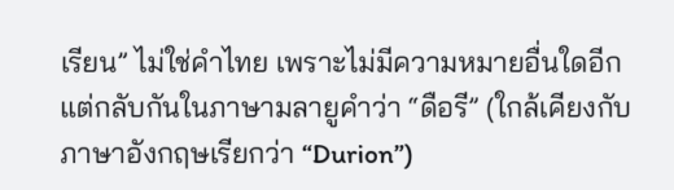เรียน” ไม่ใช่คำไทย เพราะไม่มีความหมายอื่นใดอีก แต่กลับกันในภาษามลายูคำว่า “ดือรี” (ใกล้เคียงกับภาษาอังกฤษเรียกว่า “Durion”)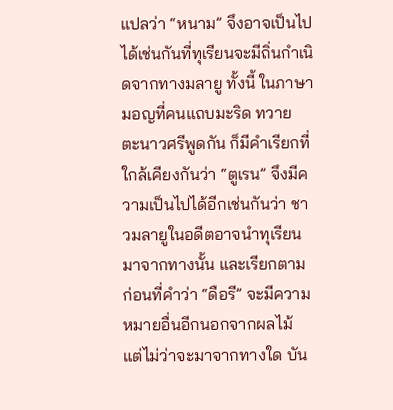แปลว่า “หนาม” จึงอาจเป็นไปได้เช่นกันที่ทุเรียนจะมีถิ่นกำเนิดจากทางมลายู ทั้งนี้ ในภาษามอญที่คนแถบมะริด ทวาย ตะนาวศรีพูดกัน ก็มีคำเรียกที่ใกล้เคียงกันว่า “ตูเรน” จึงมีความเป็นไปได้อีกเช่นกันว่า ชาวมลายูในอดีตอาจนำทุเรียนมาจากทางนั้น และเรียกตาม ก่อนที่คำว่า “ดือรี” จะมีความหมายอื่นอีกนอกจากผลไม้
แต่ไม่ว่าจะมาจากทางใด บัน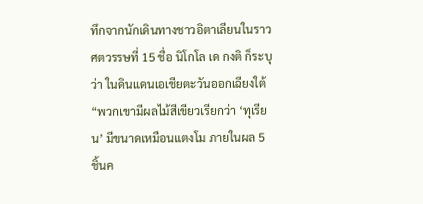ทึกจากนักเดินทางชาวอิตาเลียนในราวศตวรรษที่ 15 ชื่อ นิโกโล เด กงติ ก็ระบุว่า ในดินแดนเอเชียตะวันออกเฉียงใต้ “พวกเขามีผลไม้สีเขียวเรียกว่า ‘ทุเรียน’ มีขนาดเหมือนแตงโม ภายในผล 5 ชิ้นค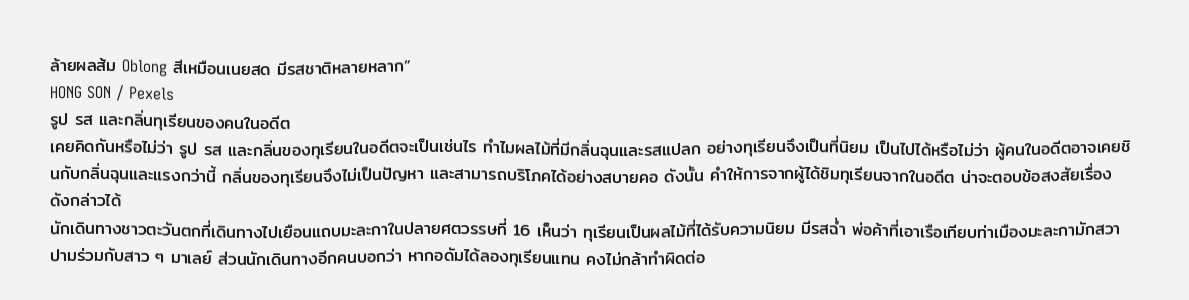ล้ายผลส้ม Oblong สีเหมือนเนยสด มีรสชาติหลายหลาก”
HONG SON / Pexels
รูป รส และกลิ่นทุเรียนของคนในอดีต
เคยคิดกันหรือไม่ว่า รูป รส และกลิ่นของทุเรียนในอดีตจะเป็นเช่นไร ทำไมผลไม้ที่มีกลิ่นฉุนและรสแปลก อย่างทุเรียนจึงเป็นที่นิยม เป็นไปได้หรือไม่ว่า ผู้คนในอดีตอาจเคยชินกับกลิ่นฉุนและแรงกว่านี้ กลิ่นของทุเรียนจึงไม่เป็นปัญหา และสามารถบริโภคได้อย่างสบายคอ ดังนั้น คำให้การจากผู้ได้ชิมทุเรียนจากในอดีต น่าจะตอบข้อสงสัยเรื่องดังกล่าวได้
นักเดินทางชาวตะวันตกที่เดินทางไปเยือนแถบมะละกาในปลายศตวรรษที่ 16 เห็นว่า ทุเรียนเป็นผลไม้ที่ได้รับความนิยม มีรสฉ่ำ พ่อค้าที่เอาเรือเทียบท่าเมืองมะละกามักสวาปามร่วมกับสาว ๆ มาเลย์ ส่วนนักเดินทางอีกคนบอกว่า หากอดัมได้ลองทุเรียนแทน คงไม่กล้าทำผิดต่อ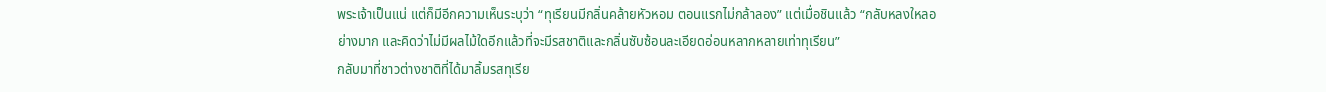พระเจ้าเป็นแน่ แต่ก็มีอีกความเห็นระบุว่า “ทุเรียนมีกลิ่นคล้ายหัวหอม ตอนแรกไม่กล้าลอง” แต่เมื่อชินแล้ว “กลับหลงใหลอย่างมาก และคิดว่าไม่มีผลไม้ใดอีกแล้วที่จะมีรสชาติและกลิ่นซับซ้อนละเอียดอ่อนหลากหลายเท่าทุเรียน”
กลับมาที่ชาวต่างชาติที่ได้มาลิ้มรสทุเรีย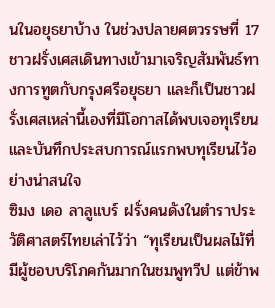นในอยุธยาบ้าง ในช่วงปลายศตวรรษที่ 17 ชาวฝรั่งเศสเดินทางเข้ามาเจริญสัมพันธ์ทางการทูตกับกรุงศรีอยุธยา และก็เป็นชาวฝรั่งเศสเหล่านี้เองที่มีโอกาสได้พบเจอทุเรียน และบันทึกประสบการณ์แรกพบทุเรียนไว้อย่างน่าสนใจ
ซิมง เดอ ลาลูแบร์ ฝรั่งคนดังในตำราประวัติศาสตร์ไทยเล่าไว้ว่า “ทุเรียนเป็นผลไม้ที่มีผู้ชอบบริโภคกันมากในชมพูทวีป แต่ข้าพ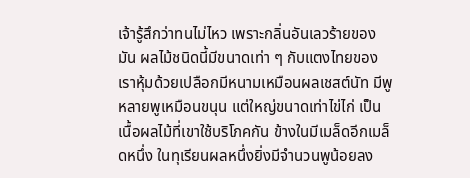เจ้ารู้สึกว่าทนไม่ไหว เพราะกลิ่นอันเลวร้ายของมัน ผลไม้ชนิดนี้มีขนาดเท่า ๆ กับแตงไทยของเราหุ้มด้วยเปลือกมีหนามเหมือนผลเชสต์นัท มีพูหลายพูเหมือนขนุน แต่ใหญ่ขนาดเท่าไข่ไก่ เป็นเนื้อผลไม้ที่เขาใช้บริโภคกัน ข้างในมีเมล็ดอีกเมล็ดหนึ่ง ในทุเรียนผลหนึ่งยิ่งมีจำนวนพูน้อยลง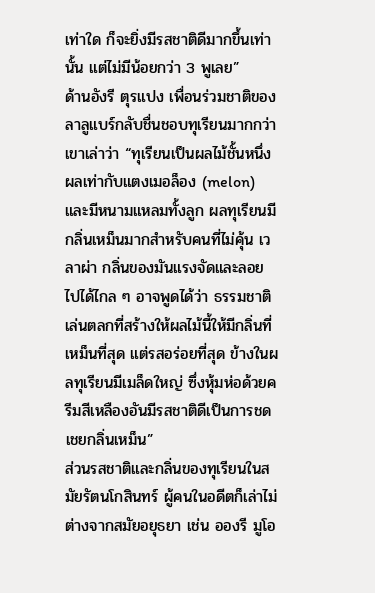เท่าใด ก็จะยิ่งมีรสชาติดีมากขึ้นเท่านั้น แต่ไม่มีน้อยกว่า 3 พูเลย”
ด้านอังรี ตุรแปง เพื่อนร่วมชาติของลาลูแบร์กลับชื่นชอบทุเรียนมากกว่า เขาเล่าว่า “ทุเรียนเป็นผลไม้ชั้นหนึ่ง ผลเท่ากับแตงเมอล็อง (melon) และมีหนามแหลมทั้งลูก ผลทุเรียนมีกลิ่นเหม็นมากสำหรับคนที่ไม่คุ้น เวลาผ่า กลิ่นของมันแรงจัดและลอยไปได้ไกล ๆ อาจพูดได้ว่า ธรรมชาติเล่นตลกที่สร้างให้ผลไม้นี้ให้มีกลิ่นที่เหม็นที่สุด แต่รสอร่อยที่สุด ข้างในผลทุเรียนมีเมล็ดใหญ่ ซึ่งหุ้มห่อด้วยครีมสีเหลืองอันมีรสชาติดีเป็นการชดเชยกลิ่นเหม็น”
ส่วนรสชาติและกลิ่นของทุเรียนในสมัยรัตนโกสินทร์ ผู้คนในอดีตก็เล่าไม่ต่างจากสมัยอยุธยา เช่น อองรี มูโอ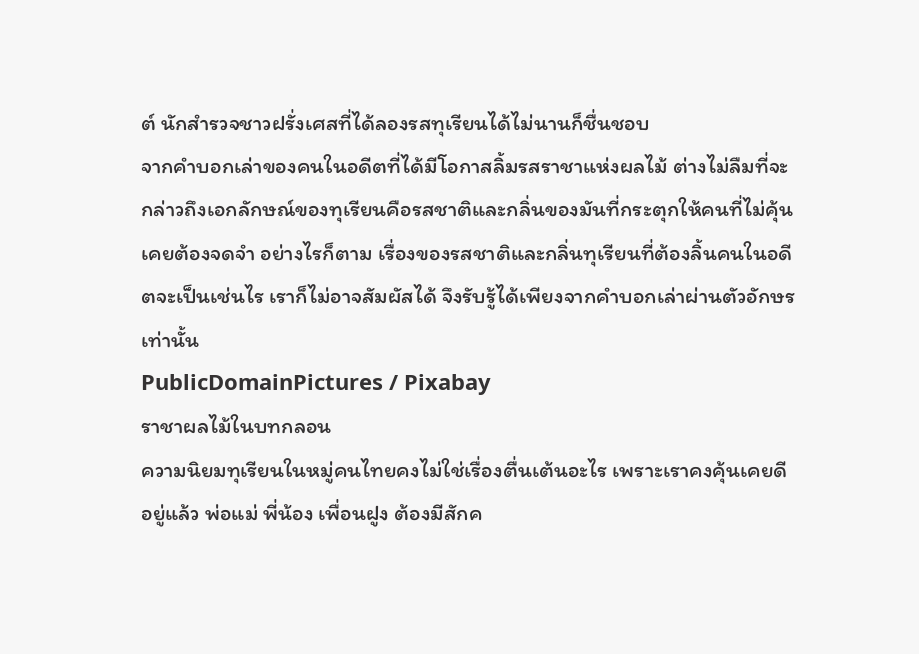ต์ นักสำรวจชาวฝรั่งเศสที่ได้ลองรสทุเรียนได้ไม่นานก็ชื่นชอบ
จากคำบอกเล่าของคนในอดีตที่ได้มีโอกาสลิ้มรสราชาแห่งผลไม้ ต่างไม่ลืมที่จะกล่าวถึงเอกลักษณ์ของทุเรียนคือรสชาติและกลิ่นของมันที่กระตุกให้คนที่ไม่คุ้นเคยต้องจดจำ อย่างไรก็ตาม เรื่องของรสชาติและกลิ่นทุเรียนที่ต้องลิ้นคนในอดีตจะเป็นเช่นไร เราก็ไม่อาจสัมผัสได้ จึงรับรู้ได้เพียงจากคำบอกเล่าผ่านตัวอักษรเท่านั้น
PublicDomainPictures / Pixabay
ราชาผลไม้ในบทกลอน
ความนิยมทุเรียนในหมู่คนไทยคงไม่ใช่เรื่องตื่นเต้นอะไร เพราะเราคงคุ้นเคยดีอยู่แล้ว พ่อแม่ พี่น้อง เพื่อนฝูง ต้องมีสักค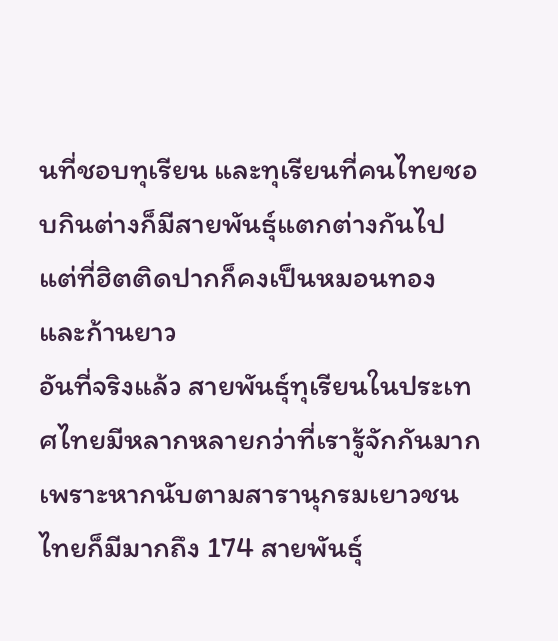นที่ชอบทุเรียน และทุเรียนที่คนไทยชอบกินต่างก็มีสายพันธุ์แตกต่างกันไป แต่ที่ฮิตติดปากก็คงเป็นหมอนทอง และก้านยาว
อันที่จริงแล้ว สายพันธุ์ทุเรียนในประเทศไทยมีหลากหลายกว่าที่เรารู้จักกันมาก เพราะหากนับตามสารานุกรมเยาวชนไทยก็มีมากถึง 174 สายพันธุ์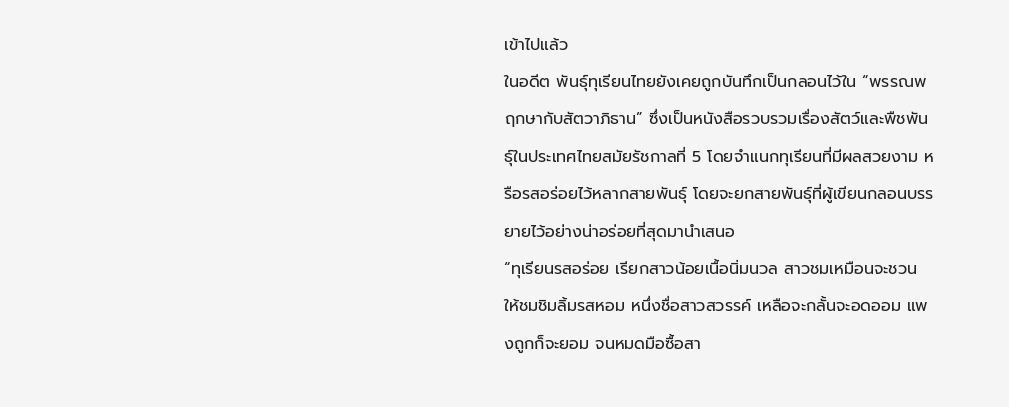เข้าไปแล้ว
ในอดีต พันธุ์ทุเรียนไทยยังเคยถูกบันทึกเป็นกลอนไว้ใน “พรรณพฤกษากับสัตวาภิธาน” ซึ่งเป็นหนังสือรวบรวมเรื่องสัตว์และพืชพันธุ์ในประเทศไทยสมัยรัชกาลที่ 5 โดยจำแนกทุเรียนที่มีผลสวยงาม หรือรสอร่อยไว้หลากสายพันธุ์ โดยจะยกสายพันธุ์ที่ผู้เขียนกลอนบรรยายไว้อย่างน่าอร่อยที่สุดมานำเสนอ
“ทุเรียนรสอร่อย เรียกสาวน้อยเนื้อนิ่มนวล สาวชมเหมือนจะชวน ให้ชมชิมลิ้มรสหอม หนึ่งชื่อสาวสวรรค์ เหลือจะกลั้นจะอดออม แพงถูกก็จะยอม จนหมดมือซื้อสา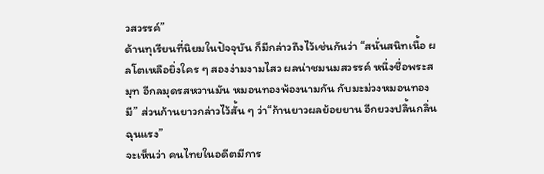วสวรรค์”
ด้านทุเรียนที่นิยมในปัจจุบัน ก็มีกล่าวถึงไว้เช่นกันว่า “สนั่นสนิทเนื้อ ผลโตเหลือยิ่งใคร ๆ สองง่ามงามไสว ผลน่าชมนมสวรรค์ หนึ่งชื่อพระสมุท อีกลมุดรสหวานมัน หมอนทองพ้องนามกัน กับมะม่วงหมอนทองมี” ส่วนก้านยาวกล่าวไว้สั้น ๆ ว่า“ก้านยาวผลย้อยยาน อีกยวงปลิ้นกลิ่นฉุนแรง”
จะเห็นว่า คนไทยในอดีตมีการ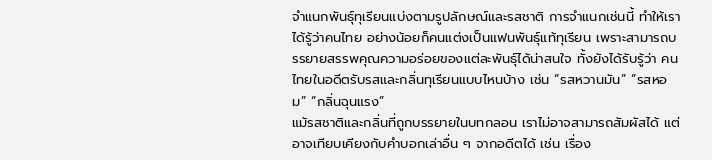จำแนกพันธุ์ทุเรียนแบ่งตามรูปลักษณ์และรสชาติ การจำแนกเช่นนี้ ทำให้เราได้รู้ว่าคนไทย อย่างน้อยก็คนแต่งเป็นแฟนพันธุ์แท้ทุเรียน เพราะสามารถบรรยายสรรพคุณความอร่อยของแต่ละพันธุ์ได้น่าสนใจ ทั้งยังได้รับรู้ว่า คนไทยในอดีตรับรสและกลิ่นทุเรียนแบบไหนบ้าง เช่น “รสหวานมัน” “รสหอม” “กลิ่นฉุนแรง”
แม้รสชาติและกลิ่นที่ถูกบรรยายในบทกลอน เราไม่อาจสามารถสัมผัสได้ แต่อาจเทียบเคียงกับคำบอกเล่าอื่น ๆ จากอดีตได้ เช่น เรื่อง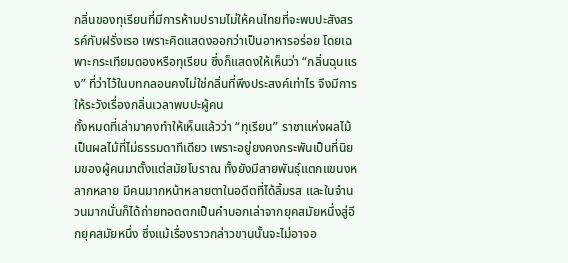กลิ่นของทุเรียนที่มีการห้ามปรามไม่ให้คนไทยที่จะพบปะสังสรรค์กับฝรั่งเรอ เพราะคิดแสดงออกว่าเป็นอาหารอร่อย โดยเฉพาะกระเทียมดองหรือทุเรียน ซึ่งก็แสดงให้เห็นว่า “กลิ่นฉุนแรง” ที่ว่าไว้ในบทกลอนคงไม่ใช่กลิ่นที่พึงประสงค์เท่าไร จึงมีการให้ระวังเรื่องกลิ่นเวลาพบปะผู้คน
ทั้งหมดที่เล่ามาคงทำให้เห็นแล้วว่า “ทุเรียน” ราชาแห่งผลไม้ เป็นผลไม้ที่ไม่ธรรมดาทีเดียว เพราะอยู่ยงคงกระพันเป็นที่นิยมของผู้คนมาตั้งแต่สมัยโบราณ ทั้งยังมีสายพันธุ์แตกแขนงหลากหลาย มีคนมากหน้าหลายตาในอดีตที่ได้ลิ้มรส และในจำนวนมากนั่นก็ได้ถ่ายทอดตกเป็นคำบอกเล่าจากยุคสมัยหนึ่งสู่อีกยุคสมัยหนึ่ง ซึ่งแม้เรื่องราวกล่าวขานนั้นจะไม่อาจอ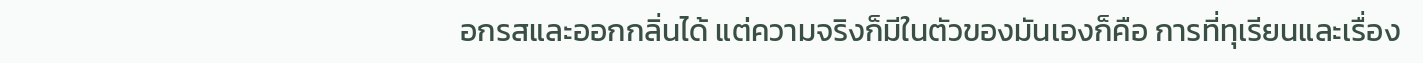อกรสและออกกลิ่นได้ แต่ความจริงก็มีในตัวของมันเองก็คือ การที่ทุเรียนและเรื่อง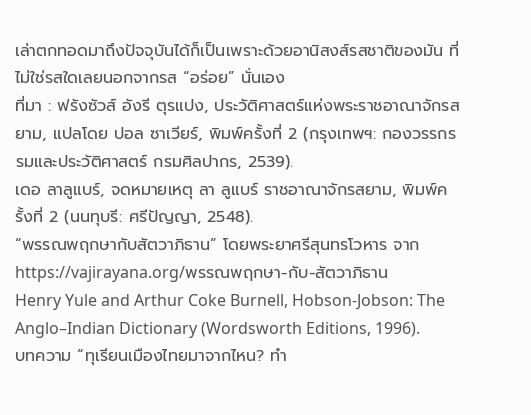เล่าตกทอดมาถึงปัจจุบันได้ก็เป็นเพราะด้วยอานิสงส์รสชาติของมัน ที่ไม่ใช่รสใดเลยนอกจากรส “อร่อย” นั่นเอง
ที่มา : ฟรังซัวส์ อังรี ตุรแปง, ประวัติศาสตร์แห่งพระราชอาณาจักรสยาม, แปลโดย ปอล ซาเวียร์, พิมพ์ครั้งที่ 2 (กรุงเทพฯ: กองวรรกรรมและประวัติศาสตร์ กรมศิลปากร, 2539).
เดอ ลาลูแบร์, จดหมายเหตุ ลา ลูแบร์ ราชอาณาจักรสยาม, พิมพ์ครั้งที่ 2 (นนทุบรี: ศรีปัญญา, 2548).
“พรรณพฤกษากับสัตวาภิธาน” โดยพระยาศรีสุนทรโวหาร จาก https://vajirayana.org/พรรณพฤกษา-กับ-สัตวาภิธาน
Henry Yule and Arthur Coke Burnell, Hobson-Jobson: The Anglo–Indian Dictionary (Wordsworth Editions, 1996).
บทความ “ทุเรียนเมืองไทยมาจากไหน? ทำ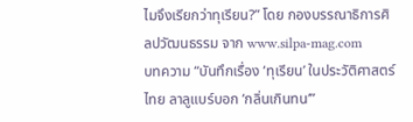ไมจึงเรียกว่าทุเรียน?” โดย กองบรรณาธิการศิลปวัฒนธรรม จาก www.silpa-mag.com
บทความ “บันทึกเรื่อง ‘ทุเรียน’ ในประวัติศาสตร์ไทย ลาลูแบร์บอก ‘กลิ่นเกินทน’”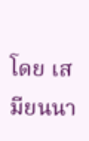โดย เสมียนนา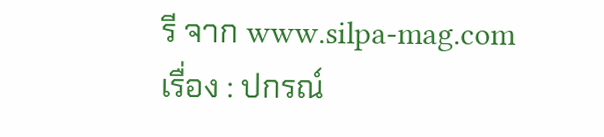รี จาก www.silpa-mag.com
เรื่อง : ปกรณ์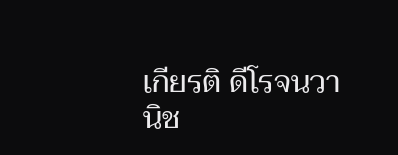เกียรติ ดีโรจนวานิช